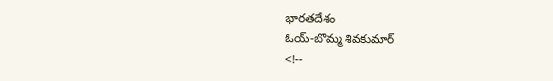భారతదేశం
ఓయ్-బొమ్మ శివకుమార్
<!--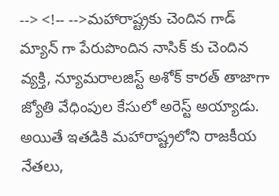--> <!-- -->మహారాష్ట్రకు చెందిన గాడ్ మ్యాన్ గా పేరుపొందిన నాసిక్ కు చెందిన వ్యక్తి, న్యూమరాలజిస్ట్ అశోక్ కారత్ తాజాగా జ్యోతి వేధింపుల కేసులో అరెస్ట్ అయ్యాడు. అయితే ఇతడికి మహారాష్ట్రలోని రాజకీయ నేతలు,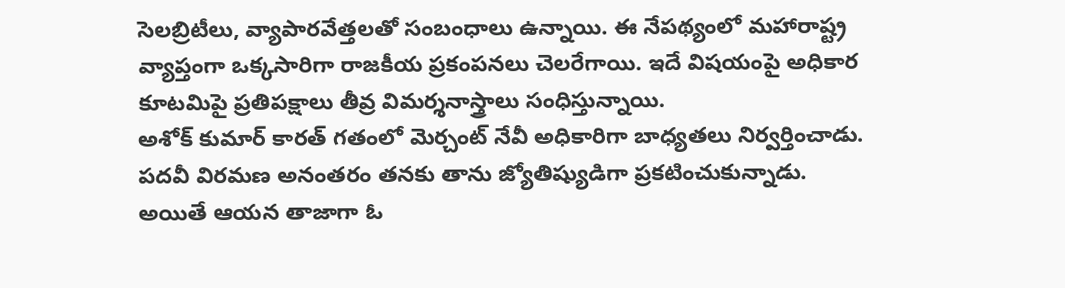సెలబ్రిటీలు, వ్యాపారవేత్తలతో సంబంధాలు ఉన్నాయి. ఈ నేపథ్యంలో మహారాష్ట్ర వ్యాప్తంగా ఒక్కసారిగా రాజకీయ ప్రకంపనలు చెలరేగాయి. ఇదే విషయంపై అధికార కూటమిపై ప్రతిపక్షాలు తీవ్ర విమర్శనాస్త్రాలు సంధిస్తున్నాయి.
అశోక్ కుమార్ కారత్ గతంలో మెర్చంట్ నేవీ అధికారిగా బాధ్యతలు నిర్వర్తించాడు. పదవీ విరమణ అనంతరం తనకు తాను జ్యోతిష్యుడిగా ప్రకటించుకున్నాడు. అయితే ఆయన తాజాగా ఓ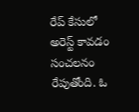రేప్ కేసులో అరెస్ట్ కావడం సంచలనం రేపుతోంది. ఓ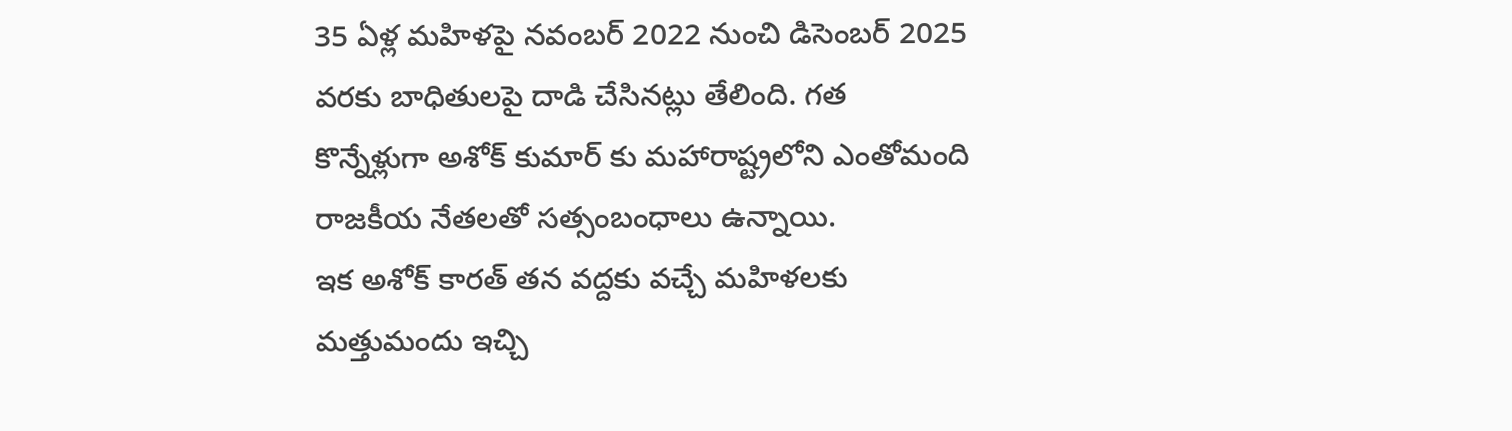35 ఏళ్ల మహిళపై నవంబర్ 2022 నుంచి డిసెంబర్ 2025 వరకు బాధితులపై దాడి చేసినట్లు తేలింది. గత కొన్నేళ్లుగా అశోక్ కుమార్ కు మహారాష్ట్రలోని ఎంతోమంది రాజకీయ నేతలతో సత్సంబంధాలు ఉన్నాయి.
ఇక అశోక్ కారత్ తన వద్దకు వచ్చే మహిళలకు మత్తుమందు ఇచ్చి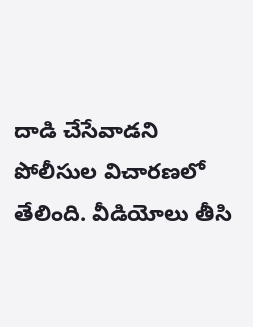దాడి చేసేవాడని పోలీసుల విచారణలో తేలింది. వీడియోలు తీసి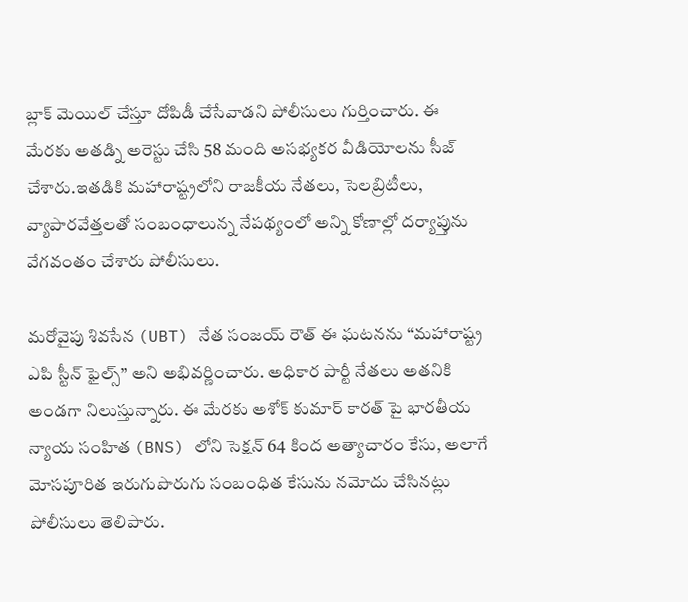బ్లాక్ మెయిల్ చేస్తూ దోపిడీ చేసేవాడని పోలీసులు గుర్తించారు. ఈ మేరకు అతడ్ని అరెస్టు చేసి 58 మంది అసభ్యకర వీడియోలను సీజ్ చేశారు.ఇతడికి మహారాష్ట్రలోని రాజకీయ నేతలు, సెలబ్రిటీలు, వ్యాపారవేత్తలతో సంబంధాలున్న నేపథ్యంలో అన్ని కోణాల్లో దర్యాప్తును వేగవంతం చేశారు పోలీసులు.

మరోవైపు శివసేన (UBT) నేత సంజయ్ రౌత్ ఈ ఘటనను “మహారాష్ట్ర ఎపి స్టీన్ ఫైల్స్” అని అభివర్ణించారు. అధికార పార్టీ నేతలు అతనికి అండగా నిలుస్తున్నారు. ఈ మేరకు అశోక్ కుమార్ కారత్ పై భారతీయ న్యాయ సంహిత (BNS) లోని సెక్షన్ 64 కింద అత్యాచారం కేసు, అలాగే మోసపూరిత ఇరుగుపొరుగు సంబంధిత కేసును నమోదు చేసినట్లు పోలీసులు తెలిపారు.